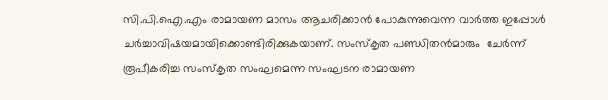സി.പി.ഐ.എം രാമായണ മാസം ആചരിക്കാന്‍ പോകുന്നുവെന്ന വാര്‍ത്ത ഇപ്പോള്‍ ചര്‍ച്ചാവിഷയമായിക്കൊണ്ടിരിക്കുകയാണ്. സംസ്‌കൃത പണ്ഡിതന്‍മാരും  ചേര്‍ന്ന് രൂപീകരിച്ച സംസ്‌കൃത സംഘമെന്ന സംഘടന രാമായണ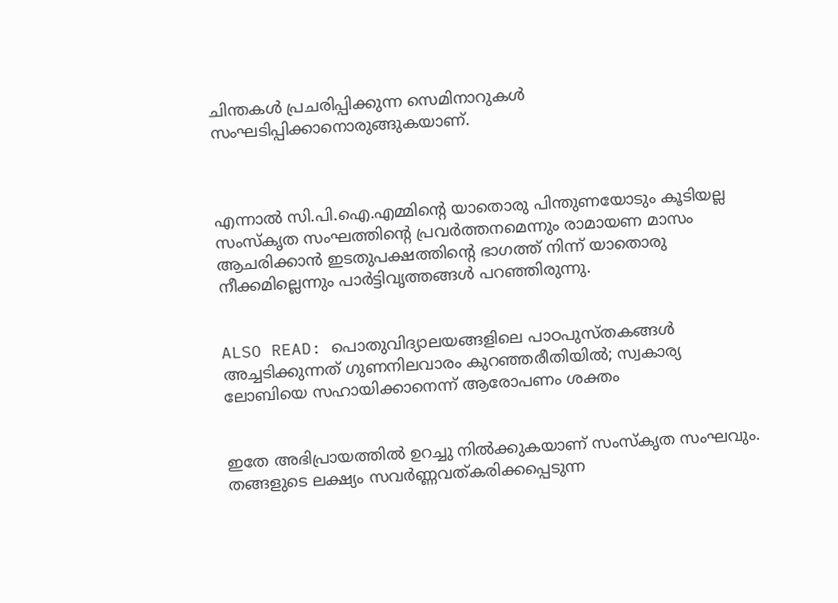ചിന്തകള്‍ പ്രചരിപ്പിക്കുന്ന സെമിനാറുകള്‍ സംഘടിപ്പിക്കാനൊരുങ്ങുകയാണ്.



എന്നാല്‍ സി.പി.ഐ.എമ്മിന്‍റെ യാതൊരു പിന്തുണയോടും കൂടിയല്ല സംസ്‌കൃത സംഘത്തിന്റെ പ്രവര്‍ത്തനമെന്നും രാമായണ മാസം ആചരിക്കാന്‍ ഇടതുപക്ഷത്തിന്റെ ഭാഗത്ത് നിന്ന് യാതൊരു നീക്കമില്ലെന്നും പാര്‍ട്ടിവൃത്തങ്ങള്‍ പറഞ്ഞിരുന്നു.


ALSO READ: പൊതുവിദ്യാലയങ്ങളിലെ പാഠപുസ്തകങ്ങള്‍ അച്ചടിക്കുന്നത് ഗുണനിലവാരം കുറഞ്ഞരീതിയില്‍; സ്വകാര്യ ലോബിയെ സഹായിക്കാനെന്ന് ആരോപണം ശക്തം


ഇതേ അഭിപ്രായത്തില്‍ ഉറച്ചു നില്‍ക്കുകയാണ് സംസ്‌കൃത സംഘവും. തങ്ങളുടെ ലക്ഷ്യം സവര്‍ണ്ണവത്കരിക്കപ്പെടുന്ന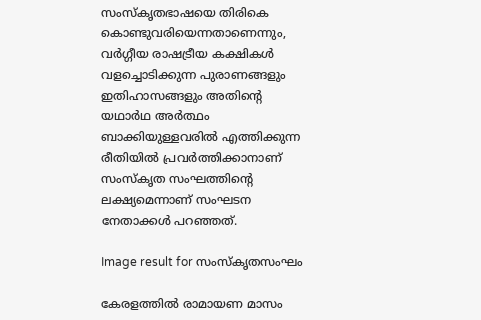സംസ്‌കൃതഭാഷയെ തിരികെ കൊണ്ടുവരിയെന്നതാണെന്നും, വര്‍ഗ്ഗീയ രാഷട്രീയ കക്ഷികള്‍ വളച്ചൊടിക്കുന്ന പുരാണങ്ങളും ഇതിഹാസങ്ങളും അതിന്റെ യഥാര്‍ഥ അര്‍ത്ഥം ബാക്കിയുള്ളവരില്‍ എത്തിക്കുന്ന രീതിയില്‍ പ്രവര്‍ത്തിക്കാനാണ് സംസ്‌കൃത സംഘത്തിന്റെ ലക്ഷ്യമെന്നാണ് സംഘടന നേതാക്കള്‍ പറഞ്ഞത്.

Image result for സംസ്കൃതസംഘം

കേരളത്തില്‍ രാമായണ മാസം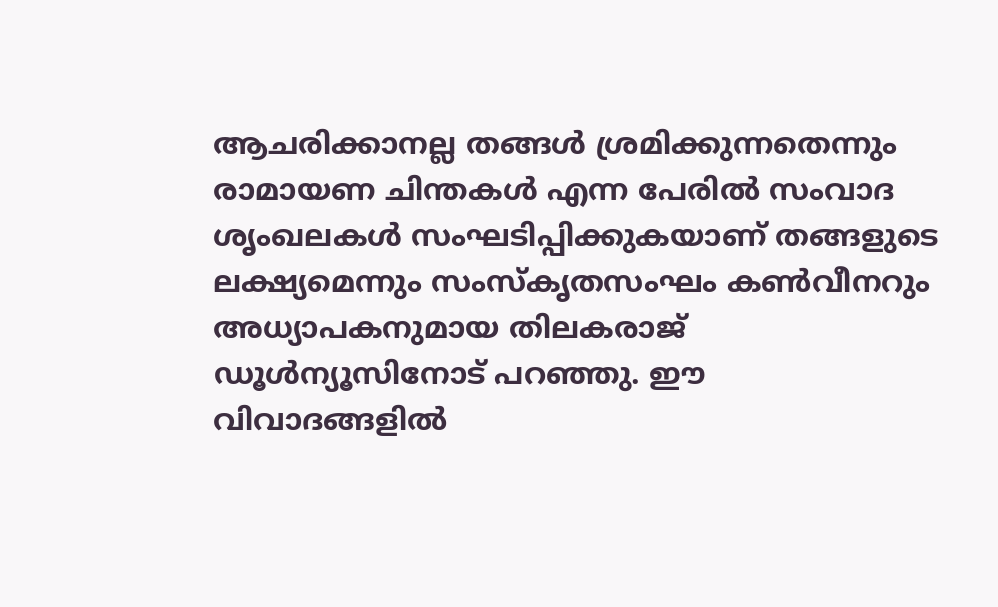ആചരിക്കാനല്ല തങ്ങള്‍ ശ്രമിക്കുന്നതെന്നും രാമായണ ചിന്തകള്‍ എന്ന പേരില്‍ സംവാദ ശൃംഖലകള്‍ സംഘടിപ്പിക്കുകയാണ് തങ്ങളുടെ ലക്ഷ്യമെന്നും സംസ്‌കൃതസംഘം കണ്‍വീനറും അധ്യാപകനുമായ തിലകരാജ് ഡൂള്‍ന്യൂസിനോട് പറഞ്ഞു. ഈ വിവാദങ്ങളില്‍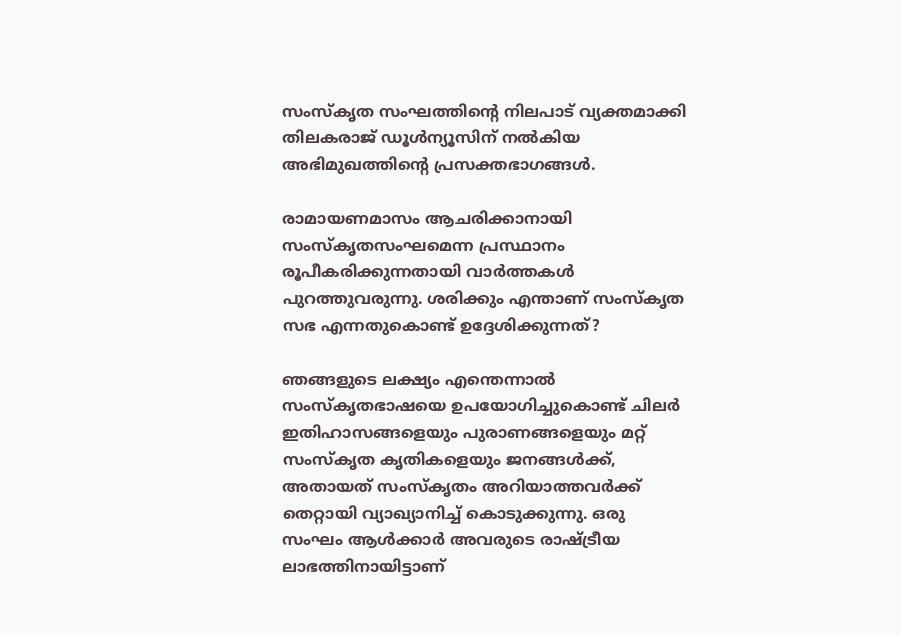സംസ്‌കൃത സംഘത്തിന്റെ നിലപാട് വ്യക്തമാക്കി തിലകരാജ് ഡൂള്‍ന്യൂസിന് നല്‍കിയ അഭിമുഖത്തിന്റെ പ്രസക്തഭാഗങ്ങള്‍.

രാമായണമാസം ആചരിക്കാനായി സംസ്‌കൃതസംഘമെന്ന പ്രസ്ഥാനം രൂപീകരിക്കുന്നതായി വാര്‍ത്തകള്‍ പുറത്തുവരുന്നു. ശരിക്കും എന്താണ് സംസ്‌കൃത സഭ എന്നതുകൊണ്ട് ഉദ്ദേശിക്കുന്നത്?

ഞങ്ങളുടെ ലക്ഷ്യം എന്തെന്നാല്‍ സംസ്‌കൃതഭാഷയെ ഉപയോഗിച്ചുകൊണ്ട് ചിലര്‍ ഇതിഹാസങ്ങളെയും പുരാണങ്ങളെയും മറ്റ് സംസ്‌കൃത കൃതികളെയും ജനങ്ങള്‍ക്ക്, അതായത് സംസ്‌കൃതം അറിയാത്തവര്‍ക്ക് തെറ്റായി വ്യാഖ്യാനിച്ച് കൊടുക്കുന്നു. ഒരു സംഘം ആള്‍ക്കാര്‍ അവരുടെ രാഷ്ട്രീയ ലാഭത്തിനായിട്ടാണ്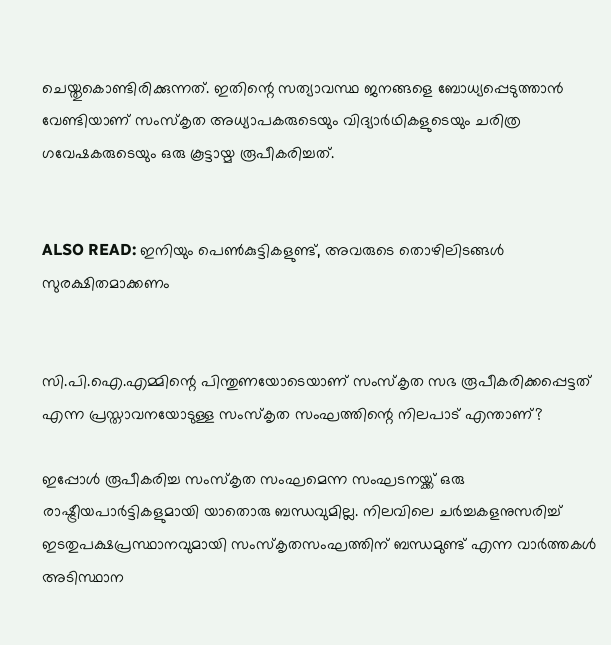ചെയ്തുകൊണ്ടിരിക്കുന്നത്. ഇതിന്റെ സത്യാവസ്ഥ ജനങ്ങളെ ബോധ്യപ്പെടുത്താന്‍ വേണ്ടിയാണ് സംസ്‌കൃത അധ്യാപകരുടെയും വിദ്യാര്‍ഥികളുടെയും ചരിത്ര ഗവേഷകരുടെയും ഒരു കൂട്ടായ്മ രൂപീകരിച്ചത്.


ALSO READ: ഇനിയും പെണ്‍കുട്ടികളുണ്ട്, അവരുടെ തൊഴിലിടങ്ങള്‍ സുരക്ഷിതമാക്കണം


സി.പി.ഐ.എമ്മിന്റെ പിന്തുണയോടെയാണ് സംസ്‌കൃത സഭ രൂപീകരിക്കപ്പെട്ടത് എന്ന പ്രസ്താവനയോടുള്ള സംസ്‌കൃത സംഘത്തിന്റെ നിലപാട് എന്താണ്?

ഇപ്പോള്‍ രൂപീകരിച്ച സംസ്‌കൃത സംഘമെന്ന സംഘടനയ്ക്ക് ഒരു രാഷ്ട്രീയപാര്‍ട്ടികളുമായി യാതൊരു ബന്ധവുമില്ല. നിലവിലെ ചര്‍ച്ചകളനുസരിച്ച് ഇടതുപക്ഷപ്രസ്ഥാനവുമായി സംസ്‌കൃതസംഘത്തിന് ബന്ധമുണ്ട് എന്ന വാര്‍ത്തകള്‍ അടിസ്ഥാന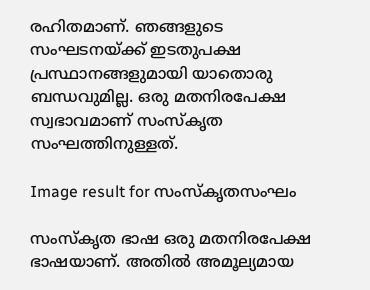രഹിതമാണ്. ഞങ്ങളുടെ സംഘടനയ്ക്ക് ഇടതുപക്ഷ പ്രസ്ഥാനങ്ങളുമായി യാതൊരു ബന്ധവുമില്ല. ഒരു മതനിരപേക്ഷ സ്വഭാവമാണ് സംസ്‌കൃത സംഘത്തിനുള്ളത്.

Image result for സംസ്കൃതസംഘം

സംസ്‌കൃത ഭാഷ ഒരു മതനിരപേക്ഷ ഭാഷയാണ്. അതില്‍ അമൂല്യമായ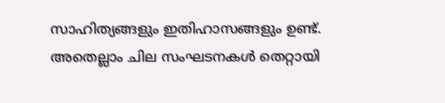സാഹിത്യങ്ങളും ഇതിഹാസങ്ങളും ഉണ്ട്. അതെല്ലാം ചില സംഘടനകള്‍ തെറ്റായി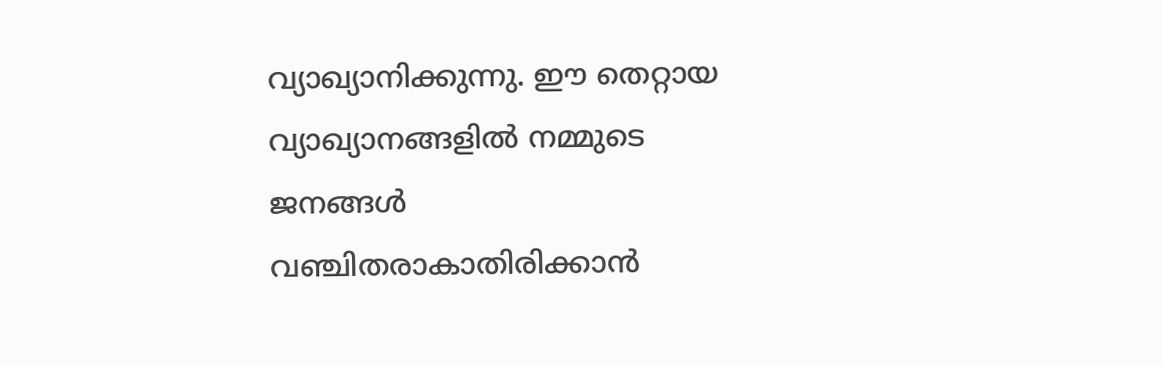വ്യാഖ്യാനിക്കുന്നു. ഈ തെറ്റായ വ്യാഖ്യാനങ്ങളില്‍ നമ്മുടെ ജനങ്ങള്‍ വഞ്ചിതരാകാതിരിക്കാന്‍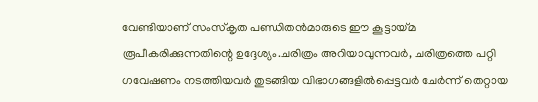വേണ്ടിയാണ് സംസ്‌കൃത പണ്ഡിതന്‍മാരുടെ ഈ കൂട്ടായ്മ രൂപീകരിക്കുന്നതിന്റെ ഉദ്ദേശ്യം.ചരിത്രം അറിയാവുന്നവര്‍, ചരിത്രത്തെ പറ്റി ഗവേഷണം നടത്തിയവര്‍ തുടങ്ങിയ വിഭാഗങ്ങളില്‍പ്പെട്ടവര്‍ ചേര്‍ന്ന് തെറ്റായ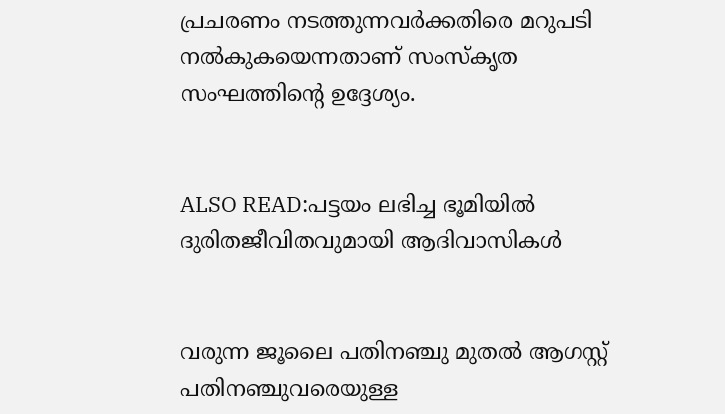പ്രചരണം നടത്തുന്നവര്‍ക്കതിരെ മറുപടി നല്‍കുകയെന്നതാണ് സംസ്‌കൃത സംഘത്തിന്റെ ഉദ്ദേശ്യം.


ALSO READ:പട്ടയം ലഭിച്ച ഭൂമിയില്‍ ദുരിതജീവിതവുമായി ആദിവാസികള്‍


വരുന്ന ജൂലൈ പതിനഞ്ചു മുതല്‍ ആഗസ്റ്റ് പതിനഞ്ചുവരെയുള്ള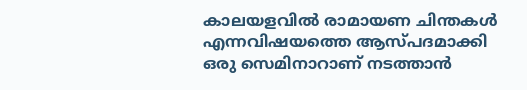കാലയളവില്‍ രാമായണ ചിന്തകള്‍ എന്നവിഷയത്തെ ആസ്പദമാക്കി ഒരു സെമിനാറാണ് നടത്താന്‍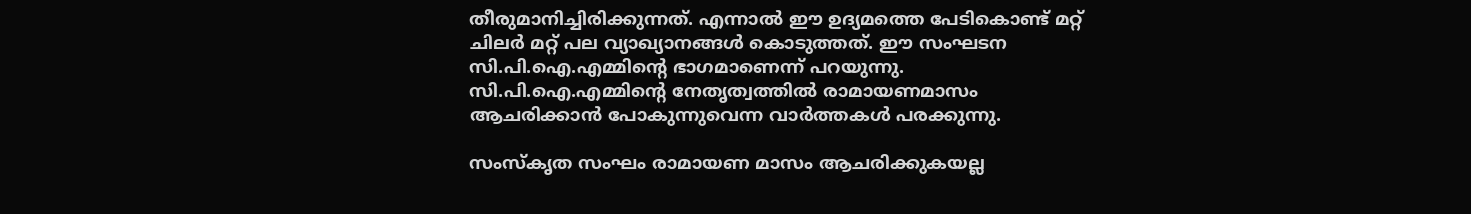തീരുമാനിച്ചിരിക്കുന്നത്. എന്നാല്‍ ഈ ഉദ്യമത്തെ പേടികൊണ്ട് മറ്റ് ചിലര്‍ മറ്റ് പല വ്യാഖ്യാനങ്ങള്‍ കൊടുത്തത്. ഈ സംഘടന സി.പി.ഐ.എമ്മിന്റെ ഭാഗമാണെന്ന് പറയുന്നു. സി.പി.ഐ.എമ്മിന്റെ നേതൃത്വത്തില്‍ രാമായണമാസം ആചരിക്കാന്‍ പോകുന്നുവെന്ന വാര്‍ത്തകള്‍ പരക്കുന്നു.

സംസ്‌കൃത സംഘം രാമായണ മാസം ആചരിക്കുകയല്ല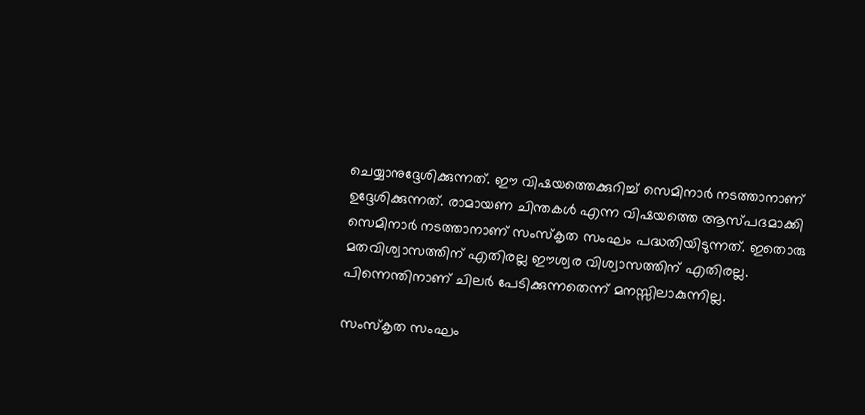ചെയ്യാനുദ്ദേശിക്കുന്നത്. ഈ വിഷയത്തെക്കുറിച്ച് സെമിനാര്‍ നടത്താനാണ് ഉദ്ദേശിക്കുന്നത്. രാമായണ ചിന്തകള്‍ എന്ന വിഷയത്തെ ആസ്പദമാക്കി സെമിനാര്‍ നടത്താനാണ് സംസ്‌കൃത സംഘം പദ്ധതിയിടുന്നത്. ഇതൊരു മതവിശ്വാസത്തിന് എതിരല്ല ഈശ്വര വിശ്വാസത്തിന് എതിരല്ല. പിന്നെന്തിനാണ് ചിലര്‍ പേടിക്കുന്നതെന്ന് മനസ്സിലാകുന്നില്ല.

സംസ്‌കൃത സംഘം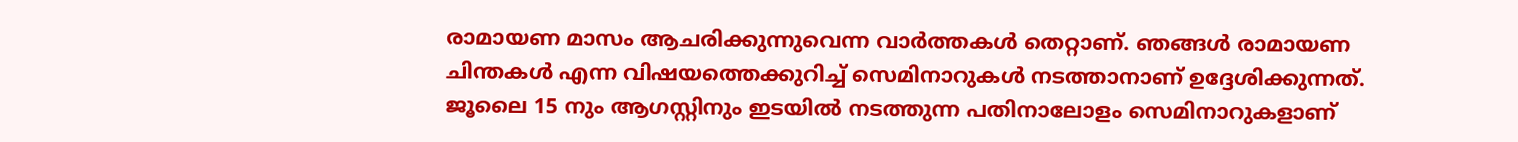രാമായണ മാസം ആചരിക്കുന്നുവെന്ന വാര്‍ത്തകള്‍ തെറ്റാണ്. ഞങ്ങള്‍ രാമായണ ചിന്തകള്‍ എന്ന വിഷയത്തെക്കുറിച്ച് സെമിനാറുകള്‍ നടത്താനാണ് ഉദ്ദേശിക്കുന്നത്. ജൂലൈ 15 നും ആഗസ്റ്റിനും ഇടയില്‍ നടത്തുന്ന പതിനാലോളം സെമിനാറുകളാണ്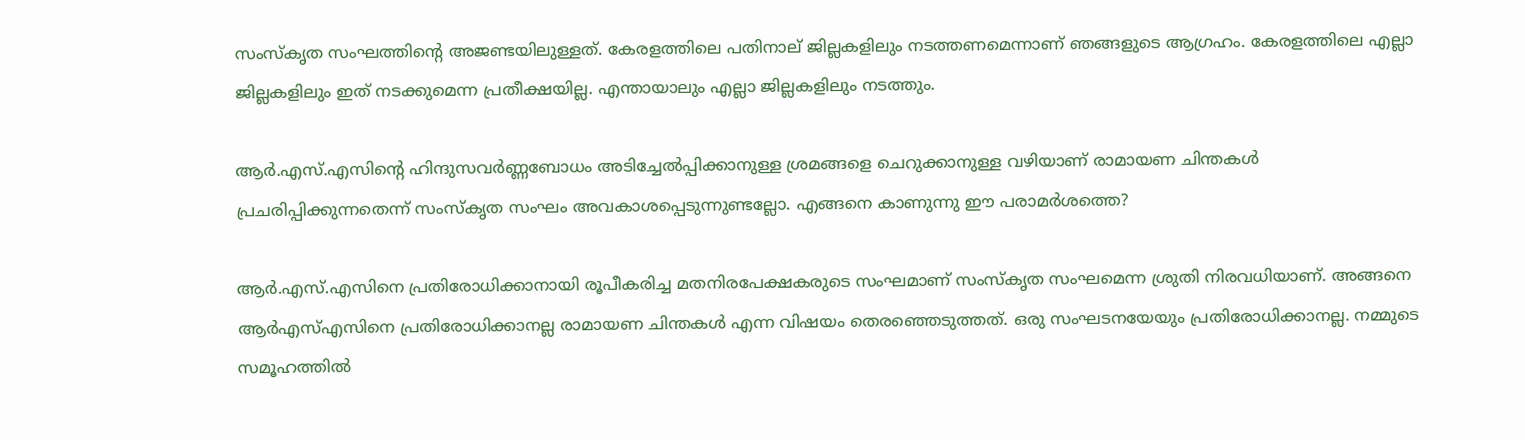സംസ്‌കൃത സംഘത്തിന്റെ അജണ്ടയിലുള്ളത്. കേരളത്തിലെ പതിനാല് ജില്ലകളിലും നടത്തണമെന്നാണ് ഞങ്ങളുടെ ആഗ്രഹം. കേരളത്തിലെ എല്ലാ ജില്ലകളിലും ഇത് നടക്കുമെന്ന പ്രതീക്ഷയില്ല. എന്തായാലും എല്ലാ ജില്ലകളിലും നടത്തും.

ആര്‍.എസ്.എസിന്റെ ഹിന്ദുസവര്‍ണ്ണബോധം അടിച്ചേല്‍പ്പിക്കാനുള്ള ശ്രമങ്ങളെ ചെറുക്കാനുള്ള വഴിയാണ് രാമായണ ചിന്തകള്‍ പ്രചരിപ്പിക്കുന്നതെന്ന് സംസ്‌കൃത സംഘം അവകാശപ്പെടുന്നുണ്ടല്ലോ. എങ്ങനെ കാണുന്നു ഈ പരാമര്‍ശത്തെ?

ആര്‍.എസ്.എസിനെ പ്രതിരോധിക്കാനായി രൂപീകരിച്ച മതനിരപേക്ഷകരുടെ സംഘമാണ് സംസ്‌കൃത സംഘമെന്ന ശ്രുതി നിരവധിയാണ്. അങ്ങനെ ആര്‍എസ്എസിനെ പ്രതിരോധിക്കാനല്ല രാമായണ ചിന്തകള്‍ എന്ന വിഷയം തെരഞ്ഞെടുത്തത്. ഒരു സംഘടനയേയും പ്രതിരോധിക്കാനല്ല. നമ്മുടെ സമൂഹത്തില്‍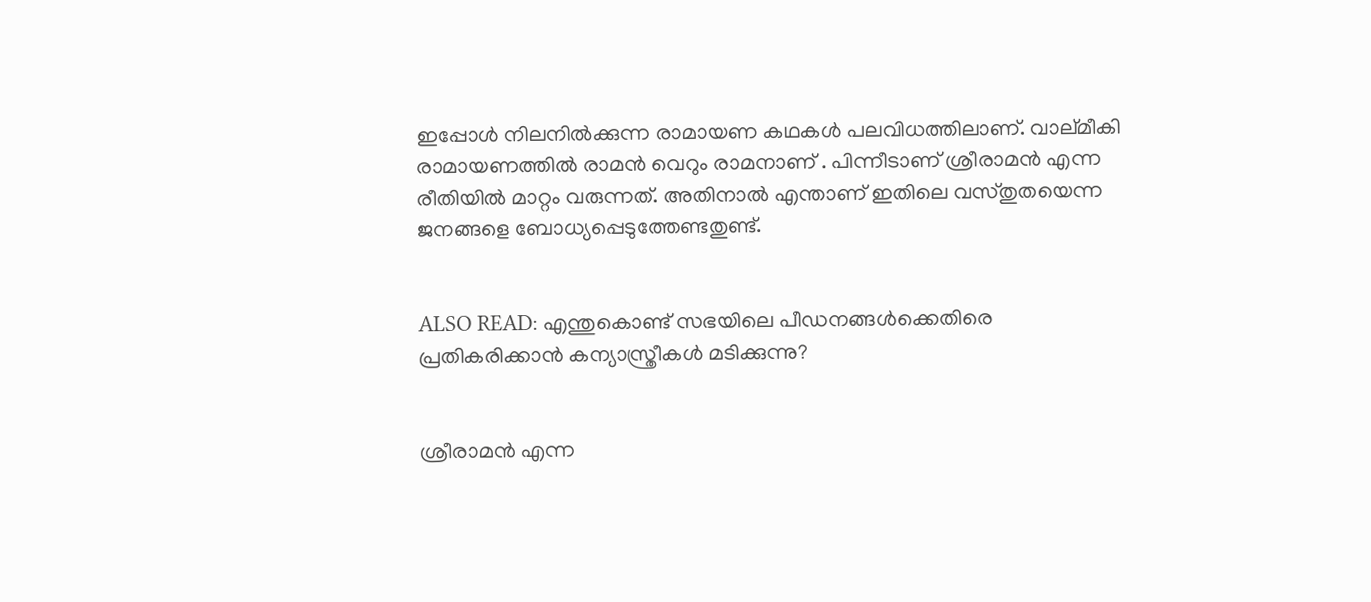ഇപ്പോള്‍ നിലനില്‍ക്കുന്ന രാമായണ കഥകള്‍ പലവിധത്തിലാണ്. വാല്മീകി രാമായണത്തില്‍ രാമന്‍ വെറും രാമനാണ് . പിന്നീടാണ് ശ്രീരാമന്‍ എന്ന രീതിയില്‍ മാറ്റം വരുന്നത്. അതിനാല്‍ എന്താണ് ഇതിലെ വസ്തുതയെന്ന ജനങ്ങളെ ബോധ്യപ്പെടുത്തേണ്ടതുണ്ട്.


ALSO READ: എന്തുകൊണ്ട് സഭയിലെ പീഡനങ്ങള്‍ക്കെതിരെ പ്രതികരിക്കാന്‍ കന്യാസ്ത്രീകള്‍ മടിക്കുന്നു?


ശ്രീരാമന്‍ എന്ന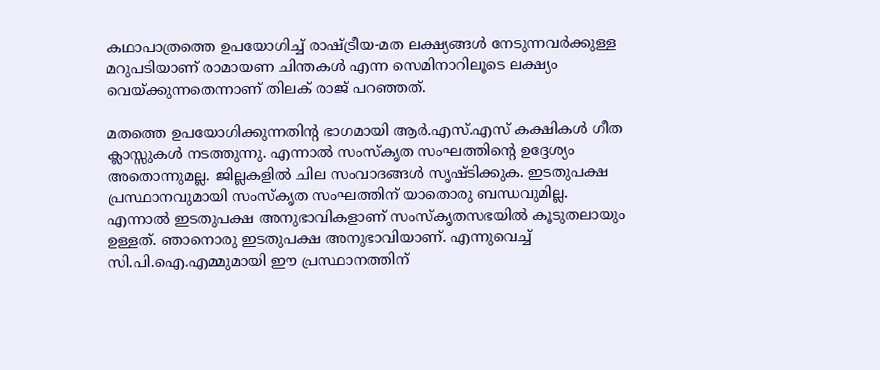കഥാപാത്രത്തെ ഉപയോഗിച്ച് രാഷ്ട്രീയ-മത ലക്ഷ്യങ്ങള്‍ നേടുന്നവര്‍ക്കുള്ള മറുപടിയാണ് രാമായണ ചിന്തകള്‍ എന്ന സെമിനാറിലൂടെ ലക്ഷ്യം വെയ്ക്കുന്നതെന്നാണ് തിലക് രാജ് പറഞ്ഞത്.

മതത്തെ ഉപയോഗിക്കുന്നതിന്റ ഭാഗമായി ആര്‍.എസ്.എസ് കക്ഷികള്‍ ഗീത ക്ലാസ്സുകള്‍ നടത്തുന്നു. എന്നാല്‍ സംസ്‌കൃത സംഘത്തിന്റെ ഉദ്ദേശ്യം അതൊന്നുമല്ല. ജില്ലകളില്‍ ചില സംവാദങ്ങള്‍ സൃഷ്ടിക്കുക. ഇടതുപക്ഷ പ്രസ്ഥാനവുമായി സംസ്‌കൃത സംഘത്തിന് യാതൊരു ബന്ധവുമില്ല. എന്നാല്‍ ഇടതുപക്ഷ അനുഭാവികളാണ് സംസ്‌കൃതസഭയില്‍ കൂടുതലായും ഉള്ളത്. ഞാനൊരു ഇടതുപക്ഷ അനുഭാവിയാണ്. എന്നുവെച്ച് സി.പി.ഐ.എമ്മുമായി ഈ പ്രസ്ഥാനത്തിന്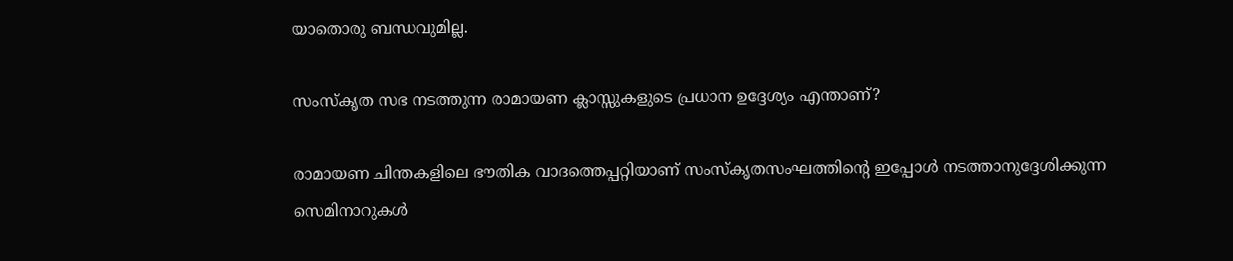യാതൊരു ബന്ധവുമില്ല.

സംസ്‌കൃത സഭ നടത്തുന്ന രാമായണ ക്ലാസ്സുകളുടെ പ്രധാന ഉദ്ദേശ്യം എന്താണ്?

രാമായണ ചിന്തകളിലെ ഭൗതിക വാദത്തെപ്പറ്റിയാണ് സംസ്‌കൃതസംഘത്തിന്റെ ഇപ്പോള്‍ നടത്താനുദ്ദേശിക്കുന്ന സെമിനാറുകള്‍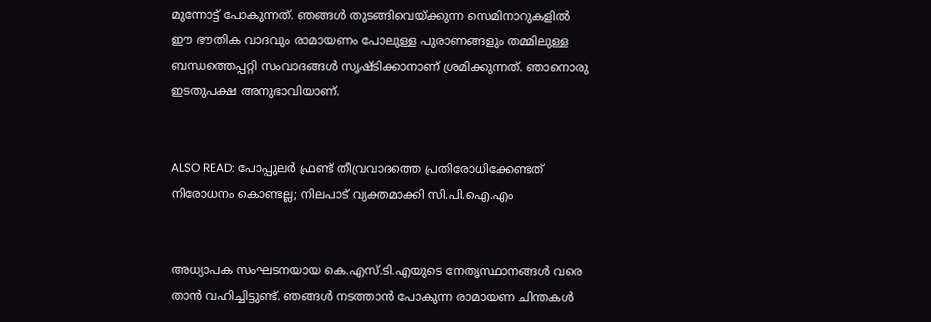മുന്നോട്ട് പോകുന്നത്. ഞങ്ങള്‍ തുടങ്ങിവെയ്ക്കുന്ന സെമിനാറുകളില്‍ ഈ ഭൗതിക വാദവും രാമായണം പോലുള്ള പുരാണങ്ങളും തമ്മിലുള്ള ബന്ധത്തെപ്പറ്റി സംവാദങ്ങള്‍ സൃഷ്ടിക്കാനാണ് ശ്രമിക്കുന്നത്. ഞാനൊരു ഇടതുപക്ഷ അനുഭാവിയാണ്.


ALSO READ: പോപ്പുലര്‍ ഫ്രണ്ട് തീവ്രവാദത്തെ പ്രതിരോധിക്കേണ്ടത് നിരോധനം കൊണ്ടല്ല; നിലപാട് വ്യക്തമാക്കി സി.പി.ഐ.എം


അധ്യാപക സംഘടനയായ കെ.എസ്.ടി.എയുടെ നേതൃസ്ഥാനങ്ങള്‍ വരെ താന്‍ വഹിച്ചിട്ടുണ്ട്. ഞങ്ങള്‍ നടത്താന്‍ പോകുന്ന രാമായണ ചിന്തകള്‍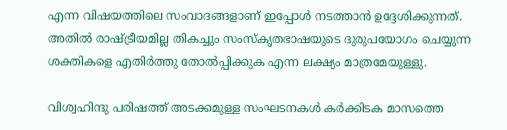എന്ന വിഷയത്തിലെ സംവാദങ്ങളാണ് ഇപ്പോള്‍ നടത്താന്‍ ഉദ്ദേശിക്കുന്നത്. അതില്‍ രാഷ്ട്രീയമില്ല തികച്ചും സംസ്‌കൃതഭാഷയുടെ ദുരുപയോഗം ചെയ്യുന്ന ശക്തികളെ എതിര്‍ത്തു തോല്‍പ്പിക്കുക എന്ന ലക്ഷ്യം മാത്രമേയുള്ളു.

വിശ്വഹിന്ദു പരിഷത്ത് അടക്കമുള്ള സംഘടനകള്‍ കര്‍ക്കിടക മാസത്തെ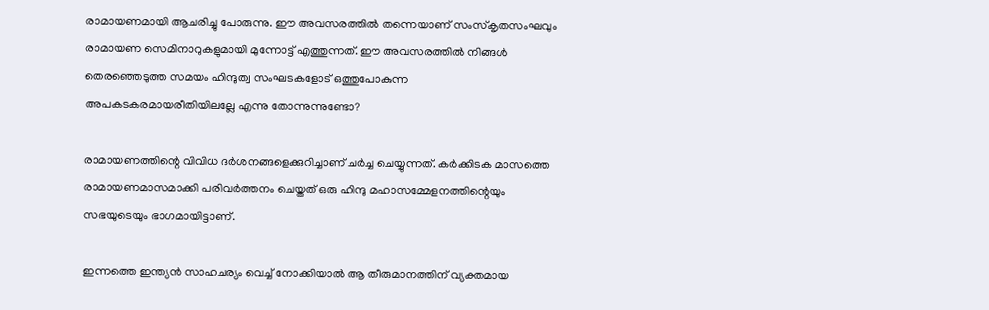രാമായണമായി ആചരിച്ചു പോരുന്നു. ഈ അവസരത്തില്‍ തന്നെയാണ് സംസ്‌കൃതസംഘവും രാമായണ സെമിനാറുകളുമായി മുന്നോട്ട് എത്തുന്നത്. ഈ അവസരത്തില്‍ നിങ്ങള്‍ തെരഞ്ഞെടുത്ത സമയം ഹിന്ദുത്വ സംഘടകളോട് ഒത്തുപോകുന്ന അപകടകരമായരീതിയിലല്ലേ എന്നു തോന്നുന്നുണ്ടോ?

രാമായണത്തിന്റെ വിവിധ ദര്‍ശനങ്ങളെക്കുറിച്ചാണ് ചര്‍ച്ച ചെയ്യുന്നത്. കര്‍ക്കിടക മാസത്തെ രാമായണമാസമാക്കി പരിവര്‍ത്തനം ചെയ്തത് ഒരു ഹിന്ദു മഹാസമ്മേളനത്തിന്റെയും സഭയുടെയും ഭാഗമായിട്ടാണ്.

ഇന്നത്തെ ഇന്ത്യന്‍ സാഹചര്യം വെച്ച് നോക്കിയാല്‍ ആ തീരുമാനത്തിന് വ്യക്തമായ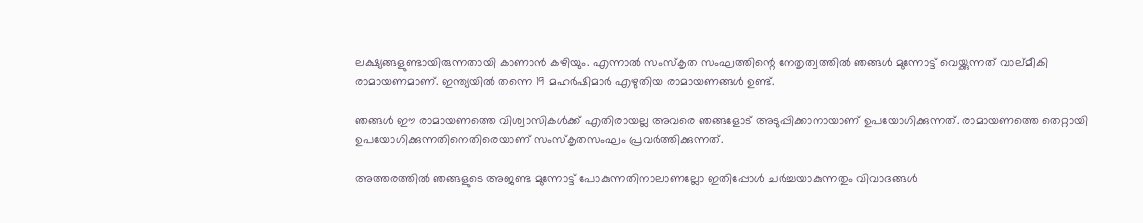ലക്ഷ്യങ്ങളുണ്ടായിരുന്നതായി കാണാന്‍ കഴിയും. എന്നാല്‍ സംസ്‌കൃത സംഘത്തിന്റെ നേതൃത്വത്തില്‍ ഞങ്ങള്‍ മുന്നോട്ട് വെയ്ക്കുന്നത് വാല്മീകി രാമായണമാണ്. ഇന്ത്യയില്‍ തന്നെ 19 മഹര്‍ഷിമാര്‍ എഴുതിയ രാമായണങ്ങള്‍ ഉണ്ട്.

ഞങ്ങള്‍ ഈ രാമായണത്തെ വിശ്വാസികള്‍ക്ക് എതിരായല്ല അവരെ ഞങ്ങളോട് അടുപ്പിക്കാനായാണ് ഉപയോഗിക്കുന്നത്. രാമായണത്തെ തെറ്റായി ഉപയോഗിക്കുന്നതിനെതിരെയാണ് സംസ്‌കൃതസംഘം പ്രവര്‍ത്തിക്കുന്നത്.

അത്തരത്തില്‍ ഞങ്ങളുടെ അജണ്ട മുന്നോട്ട് പോകുന്നതിനാലാണല്ലോ ഇതിപ്പോള്‍ ചര്‍ച്ചയാകുന്നതും വിവാദങ്ങള്‍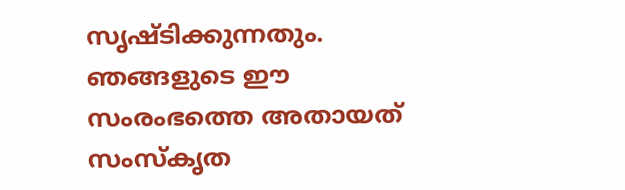സൃഷ്ടിക്കുന്നതും. ഞങ്ങളുടെ ഈ സംരംഭത്തെ അതായത് സംസ്‌കൃത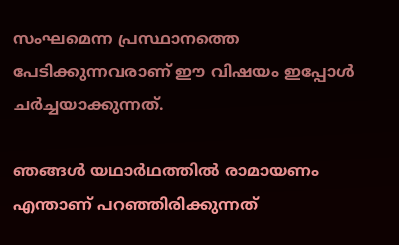സംഘമെന്ന പ്രസ്ഥാനത്തെ പേടിക്കുന്നവരാണ് ഈ വിഷയം ഇപ്പോള്‍ ചര്‍ച്ചയാക്കുന്നത്.

ഞങ്ങള്‍ യഥാര്‍ഥത്തില്‍ രാമായണം എന്താണ് പറഞ്ഞിരിക്കുന്നത്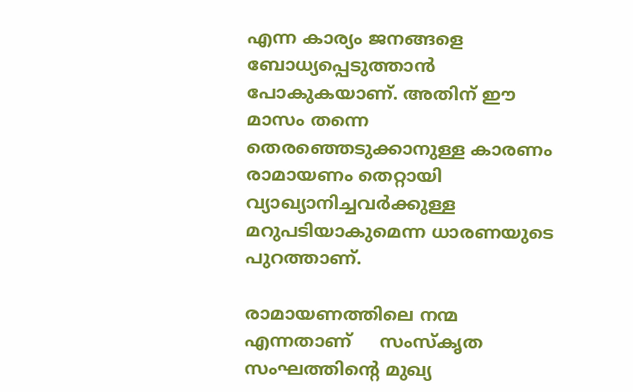എന്ന കാര്യം ജനങ്ങളെ ബോധ്യപ്പെടുത്താന്‍ പോകുകയാണ്. അതിന് ഈ മാസം തന്നെ തെരഞ്ഞെടുക്കാനുള്ള കാരണം രാമായണം തെറ്റായി വ്യാഖ്യാനിച്ചവര്‍ക്കുള്ള മറുപടിയാകുമെന്ന ധാരണയുടെ പുറത്താണ്.

രാമായണത്തിലെ നന്മ എന്നതാണ്     സംസ്‌കൃത സംഘത്തിന്റെ മുഖ്യ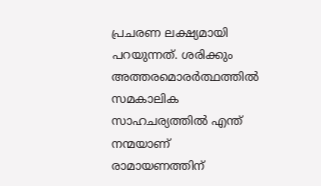പ്രചരണ ലക്ഷ്യമായി പറയുന്നത്. ശരിക്കും അത്തരമൊരര്‍ത്ഥത്തില്‍ സമകാലിക സാഹചര്യത്തില്‍ എന്ത് നന്മയാണ് രാമായണത്തിന്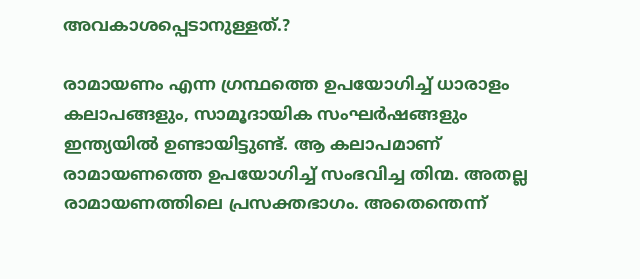അവകാശപ്പെടാനുള്ളത്.?

രാമായണം എന്ന ഗ്രന്ഥത്തെ ഉപയോഗിച്ച് ധാരാളം കലാപങ്ങളും, സാമൂദായിക സംഘര്‍ഷങ്ങളും ഇന്ത്യയില്‍ ഉണ്ടായിട്ടുണ്ട്. ആ കലാപമാണ് രാമായണത്തെ ഉപയോഗിച്ച് സംഭവിച്ച തിന്മ. അതല്ല രാമായണത്തിലെ പ്രസക്തഭാഗം. അതെന്തെന്ന്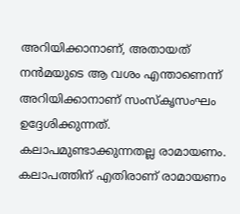അറിയിക്കാനാണ്, അതായത് നന്‍മയുടെ ആ വശം എന്താണെന്ന് അറിയിക്കാനാണ് സംസ്‌കൃസംഘം ഉദ്ദേശിക്കുന്നത്. കലാപമുണ്ടാക്കുന്നതല്ല രാമായണം. കലാപത്തിന് എതിരാണ് രാമായണം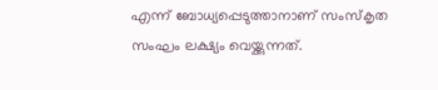എന്ന് ബോധ്യപ്പെടുത്താനാണ് സംസ്‌കൃത സംഘം ലക്ഷ്യം വെയ്ക്കുന്നത്.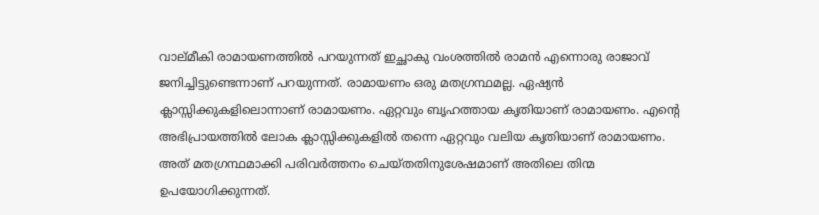വാല്മീകി രാമായണത്തില്‍ പറയുന്നത് ഇച്ഛാകു വംശത്തില്‍ രാമന്‍ എന്നൊരു രാജാവ് ജനിച്ചിട്ടുണ്ടെന്നാണ് പറയുന്നത്. രാമായണം ഒരു മതഗ്രന്ഥമല്ല. ഏഷ്യന്‍ ക്ലാസ്സിക്കുകളിലൊന്നാണ് രാമായണം. ഏറ്റവും ബൃഹത്തായ കൃതിയാണ് രാമായണം. എന്റെ അഭിപ്രായത്തില്‍ ലോക ക്ലാസ്സിക്കുകളില്‍ തന്നെ ഏറ്റവും വലിയ കൃതിയാണ് രാമായണം. അത് മതഗ്രന്ഥമാക്കി പരിവര്‍ത്തനം ചെയ്തതിനുശേഷമാണ് അതിലെ തിന്മ ഉപയോഗിക്കുന്നത്.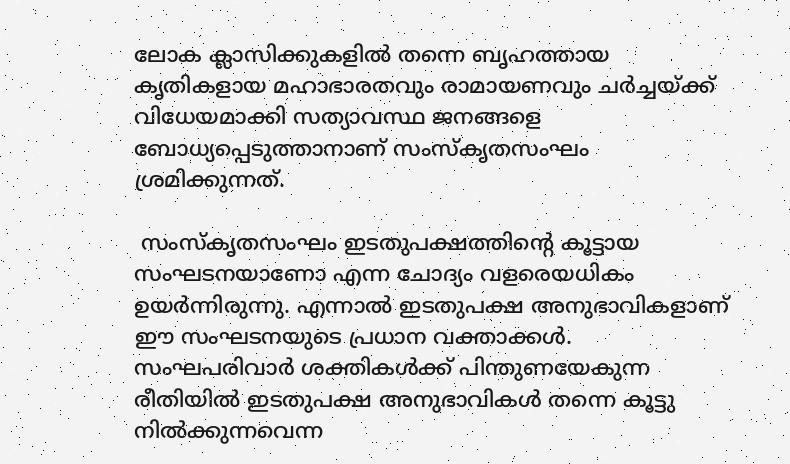ലോക ക്ലാസിക്കുകളില്‍ തന്നെ ബൃഹത്തായ കൃതികളായ മഹാഭാരതവും രാമായണവും ചര്‍ച്ചയ്ക്ക് വിധേയമാക്കി സത്യാവസ്ഥ ജനങ്ങളെ ബോധ്യപ്പെടുത്താനാണ് സംസ്‌കൃതസംഘം ശ്രമിക്കുന്നത്.

 സംസ്‌കൃതസംഘം ഇടതുപക്ഷത്തിന്റെ കൂട്ടായ സംഘടനയാണോ എന്ന ചോദ്യം വളരെയധികം ഉയര്‍ന്നിരുന്നു. എന്നാല്‍ ഇടതുപക്ഷ അനുഭാവികളാണ് ഈ സംഘടനയുടെ പ്രധാന വക്താക്കള്‍. സംഘപരിവാര്‍ ശക്തികള്‍ക്ക് പിന്തുണയേകുന്ന രീതിയില്‍ ഇടതുപക്ഷ അനുഭാവികള്‍ തന്നെ കൂട്ടു നില്‍ക്കുന്നവെന്ന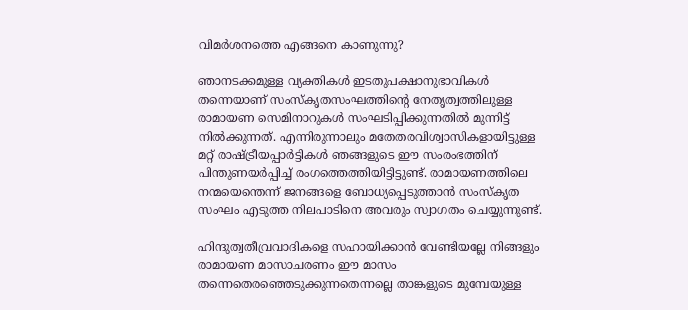വിമര്‍ശനത്തെ എങ്ങനെ കാണുന്നു?

ഞാനടക്കമുള്ള വ്യക്തികള്‍ ഇടതുപക്ഷാനുഭാവികള്‍ തന്നെയാണ് സംസ്‌കൃതസംഘത്തിന്റെ നേതൃത്വത്തിലുള്ള രാമായണ സെമിനാറുകള്‍ സംഘടിപ്പിക്കുന്നതില്‍ മുന്നിട്ട് നില്‍ക്കുന്നത്. എന്നിരുന്നാലും മതേതരവിശ്വാസികളായിട്ടുള്ള മറ്റ് രാഷ്ട്രീയപ്പാര്‍ട്ടികള്‍ ഞങ്ങളുടെ ഈ സംരംഭത്തിന് പിന്തുണയര്‍പ്പിച്ച് രംഗത്തെത്തിയിട്ടിട്ടുണ്ട്. രാമായണത്തിലെ നന്മയെന്തെന്ന് ജനങ്ങളെ ബോധ്യപ്പെടുത്താന്‍ സംസ്‌കൃത സംഘം എടുത്ത നിലപാടിനെ അവരും സ്വാഗതം ചെയ്യുന്നുണ്ട്.

ഹിന്ദുത്വതീവ്രവാദികളെ സഹായിക്കാന്‍ വേണ്ടിയല്ലേ നിങ്ങളും രാമായണ മാസാചരണം ഈ മാസം തന്നെതെരഞ്ഞെടുക്കുന്നതെന്നല്ലെ താങ്കളുടെ മുമ്പേയുള്ള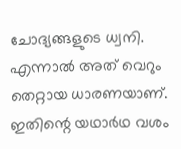ചോദ്യങ്ങളുടെ ധ്വനി. എന്നാല്‍ അത് വെറും തെറ്റായ ധാരണയാണ്. ഇതിന്റെ യഥാര്‍ഥ വശം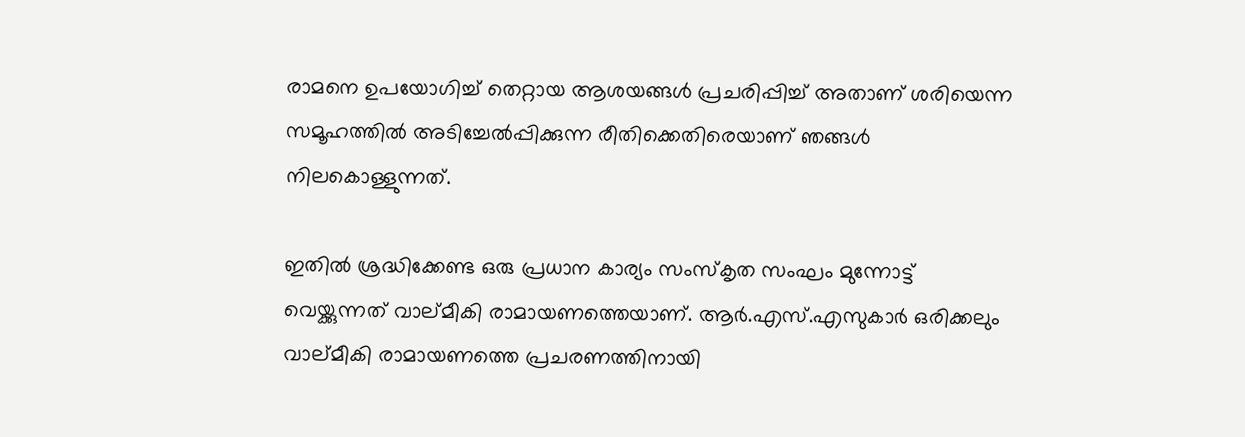രാമനെ ഉപയോഗിച്ച് തെറ്റായ ആശയങ്ങള്‍ പ്രചരിപ്പിച്ച് അതാണ് ശരിയെന്ന സമൂഹത്തില്‍ അടിച്ചേല്‍പ്പിക്കുന്ന രീതിക്കെതിരെയാണ് ഞങ്ങള്‍ നിലകൊള്ളുന്നത്.

ഇതില്‍ ശ്രദ്ധിക്കേണ്ട ഒരു പ്രധാന കാര്യം സംസ്‌കൃത സംഘം മുന്നോട്ട് വെയ്ക്കുന്നത് വാല്മീകി രാമായണത്തെയാണ്. ആര്‍.എസ്.എസുകാര്‍ ഒരിക്കലും വാല്മീകി രാമായണത്തെ പ്രചരണത്തിനായി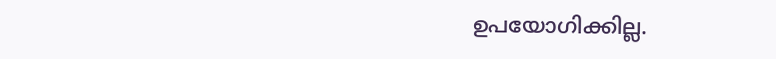ഉപയോഗിക്കില്ല.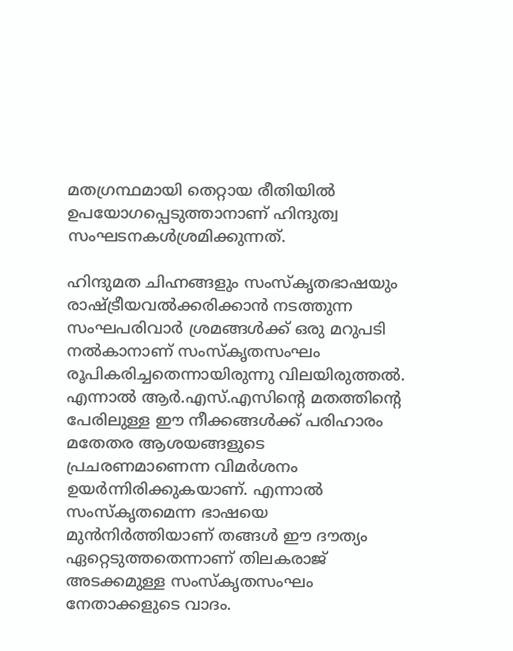മതഗ്രന്ഥമായി തെറ്റായ രീതിയില്‍ ഉപയോഗപ്പെടുത്താനാണ് ഹിന്ദുത്വ സംഘടനകള്‍ശ്രമിക്കുന്നത്.

ഹിന്ദുമത ചിഹ്നങ്ങളും സംസ്‌കൃതഭാഷയും രാഷ്ട്രീയവല്‍ക്കരിക്കാന്‍ നടത്തുന്ന സംഘപരിവാര്‍ ശ്രമങ്ങള്‍ക്ക് ഒരു മറുപടി നല്‍കാനാണ് സംസ്‌കൃതസംഘം രൂപികരിച്ചതെന്നായിരുന്നു വിലയിരുത്തല്‍. എന്നാല്‍ ആര്‍.എസ്.എസിന്റെ മതത്തിന്റെ പേരിലുള്ള ഈ നീക്കങ്ങള്‍ക്ക് പരിഹാരം മതേതര ആശയങ്ങളുടെ പ്രചരണമാണെന്ന വിമര്‍ശനം ഉയര്‍ന്നിരിക്കുകയാണ്. എന്നാല്‍ സംസ്‌കൃതമെന്ന ഭാഷയെ മുന്‍നിര്‍ത്തിയാണ് തങ്ങള്‍ ഈ ദൗത്യം ഏറ്റെടുത്തതെന്നാണ് തിലകരാജ് അടക്കമുള്ള സംസ്‌കൃതസംഘം നേതാക്കളുടെ വാദം.